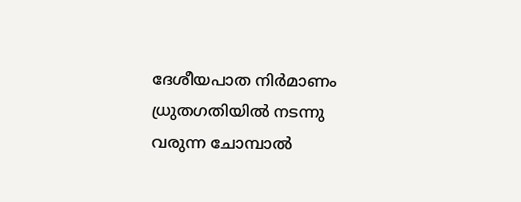ദേശീയപാത നിർമാണം ധ്രുതഗതിയിൽ നടന്നു വരുന്ന ചോമ്പാൽ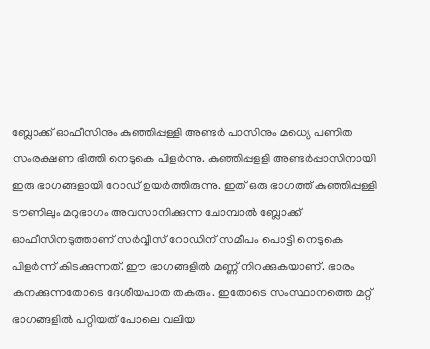ബ്ലോക്ക് ഓഫീസിനും കുഞ്ഞിപ്പള്ളി അണ്ടർ പാസിനും മധ്യെ പണിത സംരക്ഷണ ഭിത്തി നെടുകെ പിളർന്നു. കുഞ്ഞിപ്പളളി അണ്ടർപ്പാസിനായി ഇരു ഭാഗങ്ങളായി റോഡ് ഉയർത്തിരുന്നു. ഇത് ഒരു ഭാഗത്ത് കുഞ്ഞിപ്പള്ളി ടൗണിലും മറുഭാഗം അവസാനിക്കുന്ന ചോമ്പാൽ ബ്ലോക്ക് ഓഫീസിനടുത്താണ് സർവ്വീസ് റോഡിന് സമീപം പൊട്ടി നെടുകെ പിളർന്ന് കിടക്കുന്നത്. ഈ ഭാഗങ്ങളിൽ മണ്ണ് നിറക്കുകയാണ്. ഭാരം കനക്കുന്നതോടെ ദേശീയപാത തകരും. ഇതോടെ സംസ്ഥാനത്തെ മറ്റ് ഭാഗങ്ങളിൽ പറ്റിയത് പോലെ വലിയ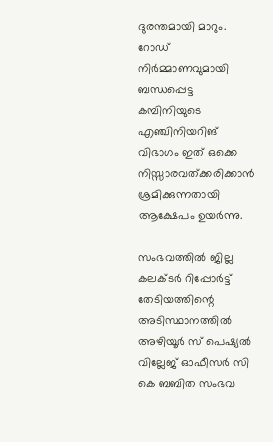ദുരന്തമായി മാറും. റോഡ് നിർമ്മാണവുമായി ബന്ധപ്പെട്ട കമ്പിനിയുടെ എഞ്ചിനിയറിങ് വിഭാഗം ഇത് ഒക്കെ നിസ്സാരവത്ക്കരിക്കാൻ ശ്രമിക്കുന്നതായി ആക്ഷേപം ഉയർന്നു.

സംഭവത്തിൽ ജില്ല കലക്ടർ റിപ്പോർട്ട് തേടിയത്തിന്റെ അടിസ്ഥാനത്തിൽ അഴിയൂർ സ് പെഷ്യൽ വില്ലേജ് ഓഫീസർ സി കെ ബബിത സംഭവ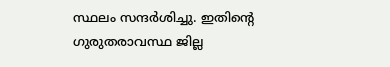സ്ഥലം സന്ദർശിച്ചു. ഇതിന്റെ ഗുരുതരാവസ്ഥ ജില്ല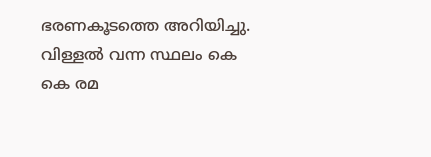ഭരണകൂടത്തെ അറിയിച്ചു. വിള്ളൽ വന്ന സ്ഥലം കെ കെ രമ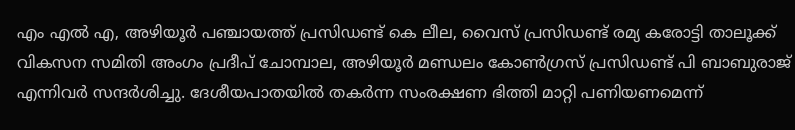എം എൽ എ, അഴിയൂർ പഞ്ചായത്ത് പ്രസിഡണ്ട് കെ ലീല, വൈസ് പ്രസിഡണ്ട് രമ്യ കരോട്ടി താലൂക്ക് വികസന സമിതി അംഗം പ്രദീപ് ചോമ്പാല, അഴിയൂർ മണ്ഡലം കോൺഗ്രസ് പ്രസിഡണ്ട് പി ബാബുരാജ് എന്നിവർ സന്ദർശിച്ചു. ദേശീയപാതയിൽ തകർന്ന സംരക്ഷണ ഭിത്തി മാറ്റി പണിയണമെന്ന്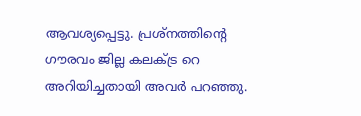ആവശ്യപ്പെട്ടു. പ്രശ്നത്തിന്റെ ഗൗരവം ജില്ല കലക്ട്ര റെ അറിയിച്ചതായി അവർ പറഞ്ഞു.